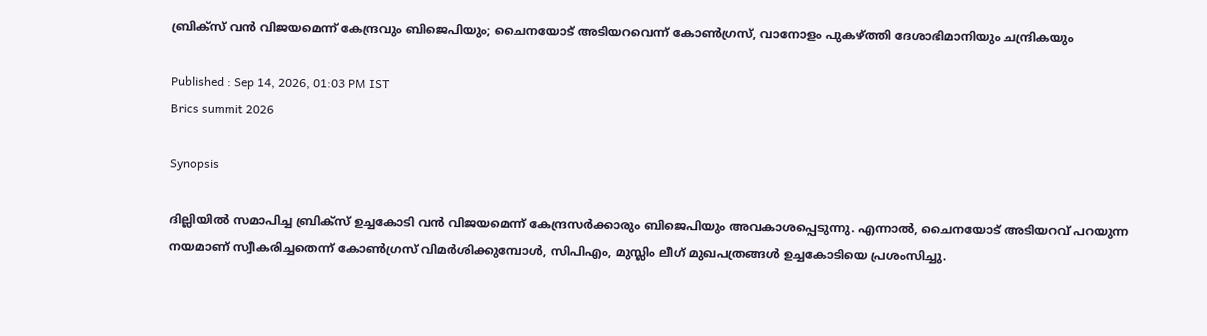ബ്രിക്സ് വൻ വിജയമെന്ന് കേന്ദ്രവും ബിജെപിയും; ചൈനയോട് അടിയറവെന്ന് കോൺഗ്രസ്, വാനോളം പുകഴ്ത്തി ദേശാഭിമാനിയും ചന്ദ്രികയും

Published : Sep 14, 2026, 01:03 PM IST
Brics summit 2026

Synopsis

ദില്ലിയിൽ സമാപിച്ച ബ്രിക്സ് ഉച്ചകോടി വൻ വിജയമെന്ന് കേന്ദ്രസർക്കാരും ബിജെപിയും അവകാശപ്പെടുന്നു. എന്നാൽ, ചൈനയോട് അടിയറവ് പറയുന്ന നയമാണ് സ്വീകരിച്ചതെന്ന് കോൺഗ്രസ് വിമർശിക്കുമ്പോൾ, സിപിഎം, മുസ്ലിം ലീഗ് മുഖപത്രങ്ങൾ ഉച്ചകോടിയെ പ്രശംസിച്ചു.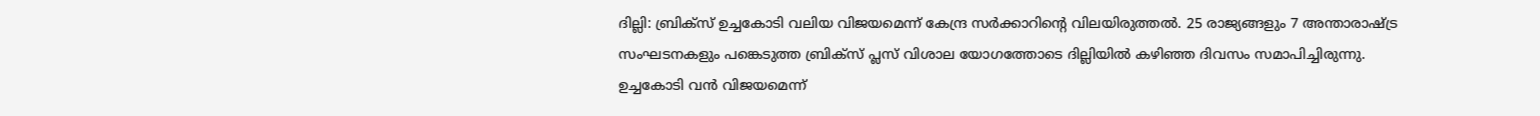ദില്ലി: ബ്രിക്സ് ഉച്ചകോടി വലിയ വിജയമെന്ന് കേന്ദ്ര സർക്കാറിന്റെ വിലയിരുത്തൽ. 25 രാജ്യങ്ങളും 7 അന്താരാഷ്ട്ര സംഘടനകളും പങ്കെടുത്ത ബ്രിക്സ് പ്ലസ് വിശാല യോഗത്തോടെ ദില്ലിയിൽ കഴിഞ്ഞ ദിവസം സമാപിച്ചിരുന്നു. ഉച്ചകോടി വൻ വിജയമെന്ന്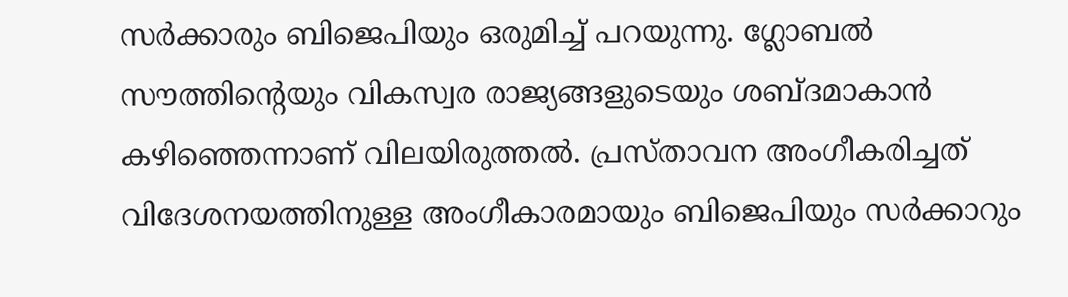സർക്കാരും ബിജെപിയും ഒരുമിച്ച് പറയുന്നു. ഗ്ലോബൽ സൗത്തിൻ്റെയും വികസ്വര രാജ്യങ്ങളുടെയും ശബ്‌ദമാകാൻ കഴിഞ്ഞെന്നാണ് വിലയിരുത്തൽ. പ്രസ്താവന അംഗീകരിച്ചത് വിദേശനയത്തിനുള്ള അംഗീകാരമായും ബിജെപിയും സർക്കാറും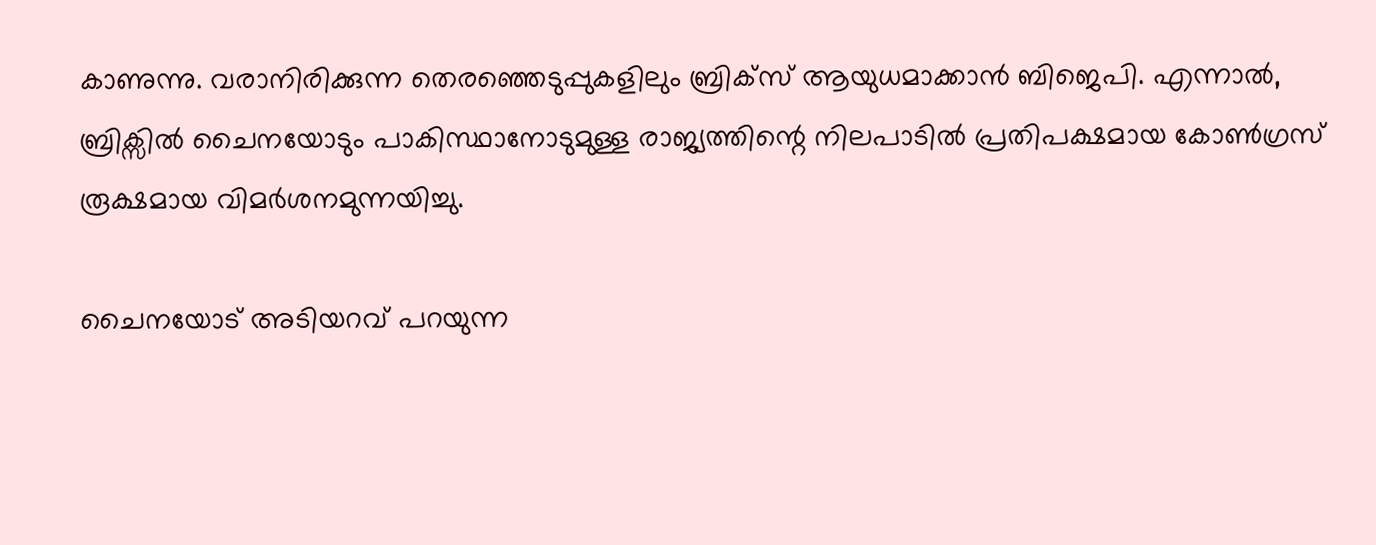കാണുന്നു. വരാനിരിക്കുന്ന തെരഞ്ഞെടുപ്പുകളിലും ബ്രിക്‌സ് ആയുധമാക്കാൻ ബിജെപി. എന്നാൽ, ബ്രിക്സിൽ ചൈനയോടും പാകിസ്ഥാനോടുമുള്ള രാജ്യത്തിന്റെ നിലപാടിൽ പ്രതിപക്ഷമായ കോൺഗ്രസ് രൂക്ഷമായ വിമർശനമുന്നയിച്ചു.

ചൈനയോട് അടിയറവ് പറയുന്ന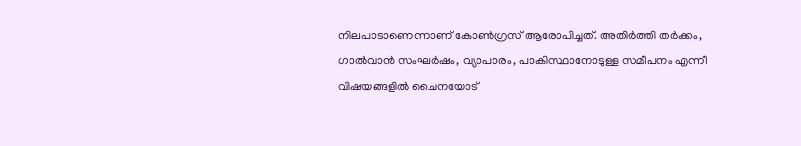നിലപാടാണെന്നാണ് കോൺഗ്രസ് ആരോപിച്ചത്. അതിർത്തി തർക്കം, ഗാൽവാൻ സംഘർഷം, വ്യാപാരം, പാകിസ്ഥാനോടുള്ള സമീപനം എന്നീ വിഷയങ്ങളിൽ ചൈനയോട്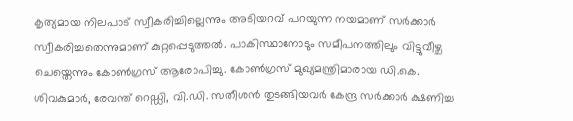കൃത്യമായ നിലപാട് സ്വീകരിച്ചില്ലെന്നും അടിയറവ് പറയുന്ന നയമാണ് സർക്കാർ സ്വീകരിച്ചതെന്നുമാണ് കുറ്റപ്പെടുത്തൽ. പാകിസ്ഥാനോടും സമീപനത്തിലും വിട്ടുവീഴ്ച ചെയ്തെന്നും കോൺഗ്രസ് ആരോപിച്ചു. കോൺഗ്രസ് മുഖ്യമന്ത്രിമാരായ ഡി.കെ. ശിവകുമാർ, രേവന്ത് റെഡ്ഡി, വി.ഡി. സതീശൻ തുടങ്ങിയവർ കേന്ദ്ര സർക്കാർ ക്ഷണിച്ച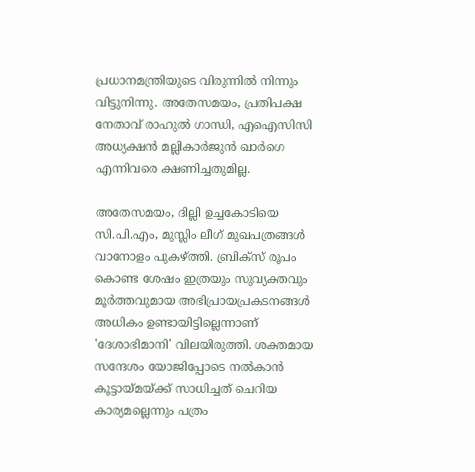പ്രധാനമന്ത്രിയുടെ വിരുന്നിൽ നിന്നും വിട്ടുനിന്നു. അതേസമയം, പ്രതിപക്ഷ നേതാവ് രാഹുൽ ഗാന്ധി, എഐസിസി അധ്യക്ഷൻ മല്ലികാർജുൻ ഖാർഗെ എന്നിവരെ ക്ഷണിച്ചതുമില്ല.

അതേസമയം, ദില്ലി ഉച്ചകോടിയെ സി.പി.എം, മുസ്ലിം ലീഗ് മുഖപത്രങ്ങൾ വാനോളം പുകഴ്ത്തി. ബ്രിക്സ് രൂപം കൊണ്ട ശേഷം ഇത്രയും സുവ്യക്തവും മൂർത്തവുമായ അഭിപ്രായപ്രകടനങ്ങൾ അധികം ഉണ്ടായിട്ടില്ലെന്നാണ് 'ദേശാഭിമാനി' വിലയിരുത്തി. ശക്തമായ സന്ദേശം യോജിപ്പോടെ നൽകാൻ കൂട്ടായ്മയ്ക്ക് സാധിച്ചത് ചെറിയ കാര്യമല്ലെന്നും പത്രം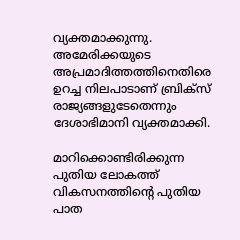വ്യക്തമാക്കുന്നു. അമേരിക്കയുടെ അപ്രമാദിത്തത്തിനെതിരെ ഉറച്ച നിലപാടാണ് ബ്രിക്സ് രാജ്യങ്ങളുടേതെന്നും ദേശാഭിമാനി വ്യക്തമാക്കി.

മാറിക്കൊണ്ടിരിക്കുന്ന പുതിയ ലോകത്ത് വികസനത്തിന്റെ പുതിയ പാത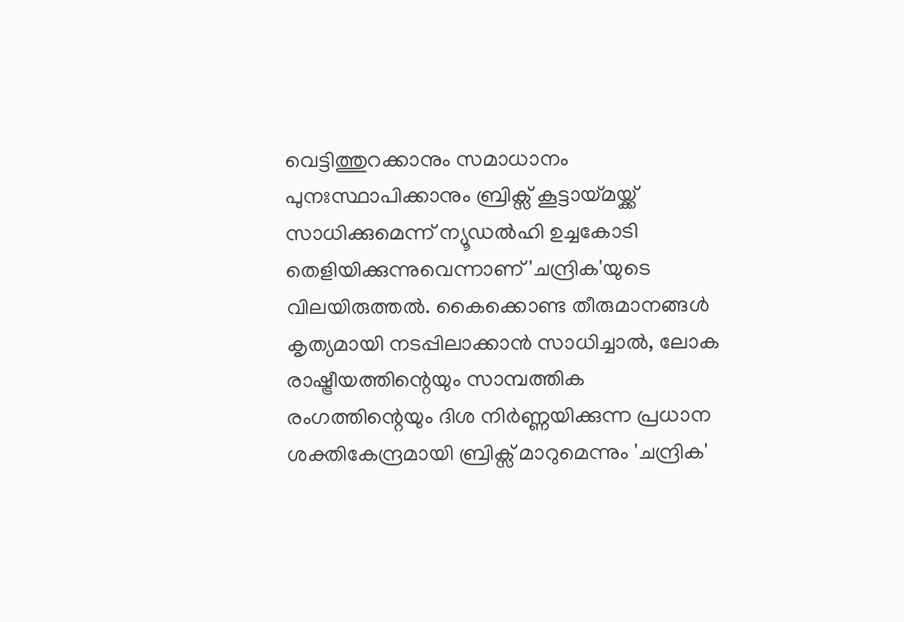വെട്ടിത്തുറക്കാനും സമാധാനം പുനഃസ്ഥാപിക്കാനും ബ്രിക്സ് കൂട്ടായ്മയ്ക്ക് സാധിക്കുമെന്ന് ന്യൂഡൽഹി ഉച്ചകോടി തെളിയിക്കുന്നുവെന്നാണ് 'ചന്ദ്രിക'യുടെ വിലയിരുത്തൽ. കൈക്കൊണ്ട തീരുമാനങ്ങൾ കൃത്യമായി നടപ്പിലാക്കാൻ സാധിച്ചാൽ, ലോക രാഷ്ട്രീയത്തിന്റെയും സാമ്പത്തിക രംഗത്തിന്റെയും ദിശ നിർണ്ണയിക്കുന്ന പ്രധാന ശക്തികേന്ദ്രമായി ബ്രിക്സ് മാറുമെന്നും 'ചന്ദ്രിക'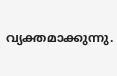വ്യക്തമാക്കുന്നു.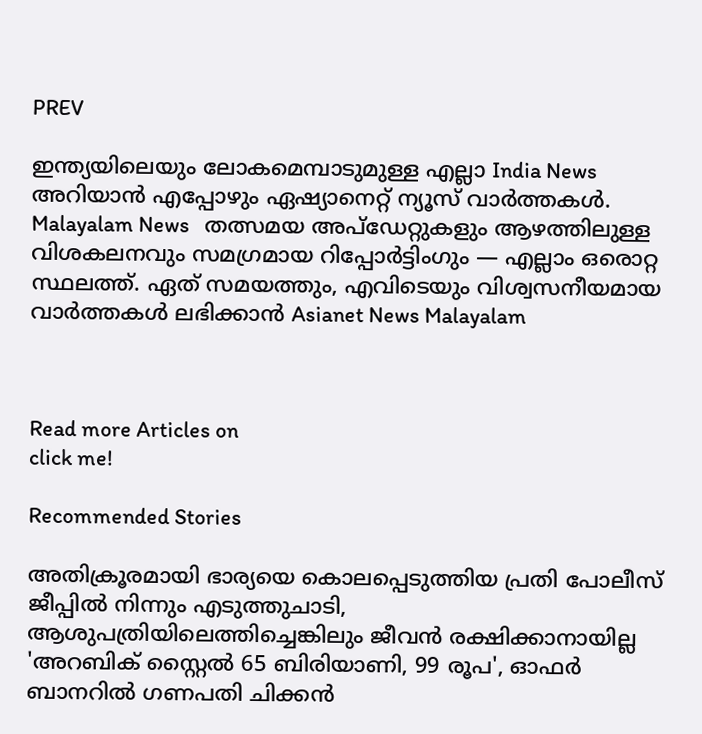PREV

ഇന്ത്യയിലെയും ലോകമെമ്പാടുമുള്ള എല്ലാ India News അറിയാൻ എപ്പോഴും ഏഷ്യാനെറ്റ് ന്യൂസ് വാർത്തകൾ. Malayalam News   തത്സമയ അപ്‌ഡേറ്റുകളും ആഴത്തിലുള്ള വിശകലനവും സമഗ്രമായ റിപ്പോർട്ടിംഗും — എല്ലാം ഒരൊറ്റ സ്ഥലത്ത്. ഏത് സമയത്തും, എവിടെയും വിശ്വസനീയമായ വാർത്തകൾ ലഭിക്കാൻ Asianet News Malayalam



Read more Articles on
click me!

Recommended Stories

അതിക്രൂരമായി ഭാര്യയെ കൊലപ്പെടുത്തിയ പ്രതി പോലീസ് ജീപ്പിൽ നിന്നും എടുത്തുചാടി, ആശുപത്രിയിലെത്തിച്ചെങ്കിലും ജീവൻ രക്ഷിക്കാനായില്ല
'അറബിക് സ്റ്റൈൽ 65 ബിരിയാണി, 99 രൂപ', ഓഫർ ബാനറിൽ ഗണപതി ചിക്കൻ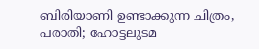ബിരിയാണി ഉണ്ടാക്കുന്ന ചിത്രം, പരാതി; ഹോട്ടലുടമ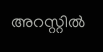അറസ്റ്റിൽ